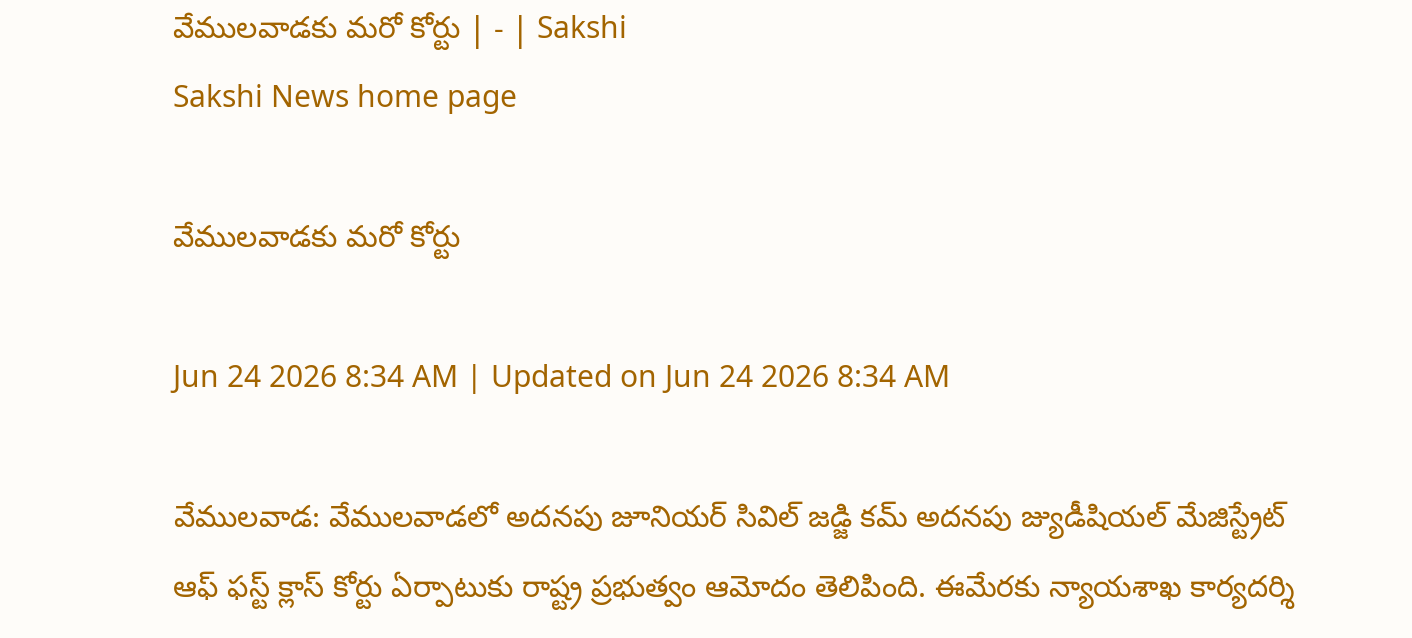వేములవాడకు మరో కోర్టు | - | Sakshi
Sakshi News home page

వేములవాడకు మరో కోర్టు

Jun 24 2026 8:34 AM | Updated on Jun 24 2026 8:34 AM

వేములవాడ: వేములవాడలో అదనపు జూనియర్‌ సివిల్‌ జడ్జి కమ్‌ అదనపు జ్యుడీషియల్‌ మేజిస్ట్రేట్‌ ఆఫ్‌ ఫస్ట్‌ క్లాస్‌ కోర్టు ఏర్పాటుకు రాష్ట్ర ప్రభుత్వం ఆమోదం తెలిపింది. ఈమేరకు న్యాయశాఖ కార్యదర్శి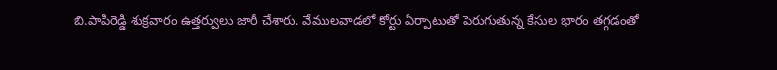బి.పాపిరెడ్డి శుక్రవారం ఉత్తర్వులు జారీ చేశారు. వేములవాడలో కోర్టు ఏర్పాటుతో పెరుగుతున్న కేసుల భారం తగ్గడంతో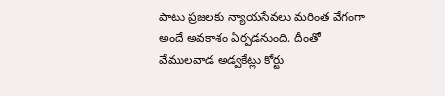పాటు ప్రజలకు న్యాయసేవలు మరింత వేగంగా అందే అవకాశం ఏర్పడనుంది. దీంతో వేములవాడ అడ్వకేట్లు కోర్టు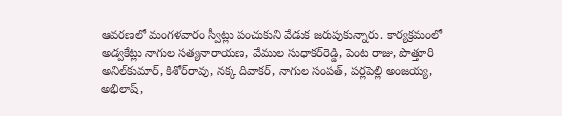ఆవరణలో మంగళవారం స్వీట్లు పంచుకుని వేడుక జరుపుకున్నారు. కార్యక్రమంలో అడ్వకేట్లు నాగుల సత్యనారాయణ, వేముల సుధాకర్‌రెడ్డి, పెంట రాజు, పొత్తూరి అనిల్‌కుమార్‌, కిశోర్‌రావు, నక్క దివాకర్‌, నాగుల సంపత్‌, పర్లపెల్లి అంజయ్య, అభిలాష్‌,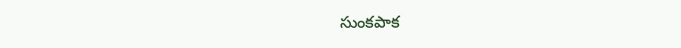సుంకపాక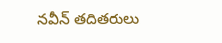నవీన్‌ తదితరులు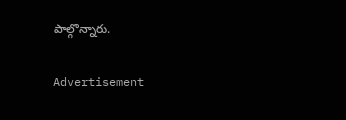పాల్గొన్నారు.

Advertisement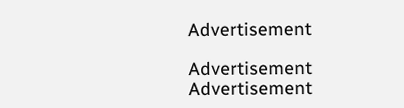Advertisement

Advertisement
Advertisement